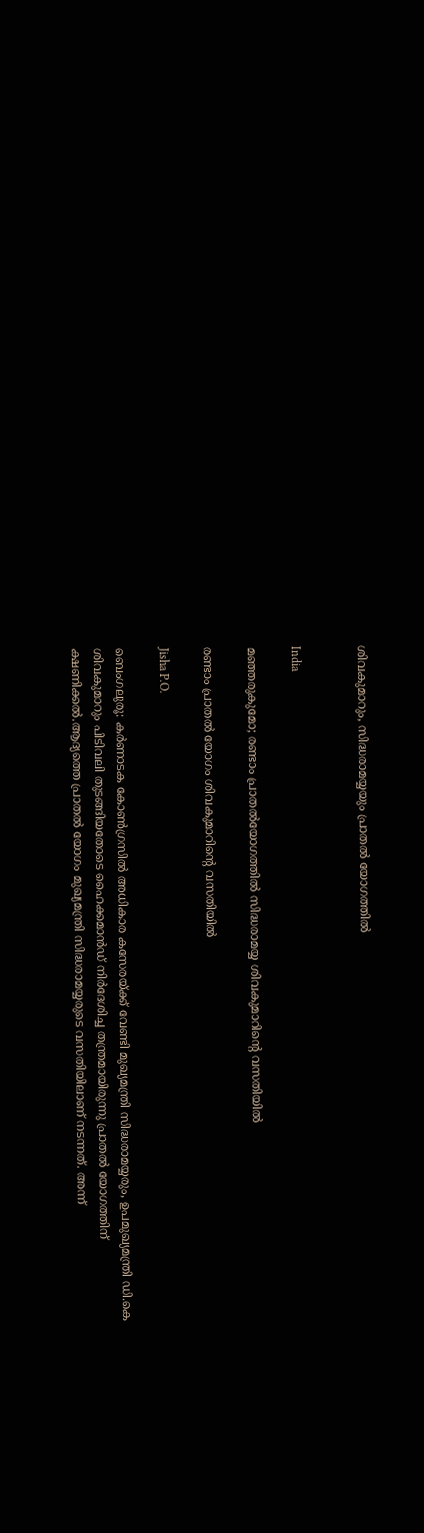ശിവകുമാറും, സിദ്ധരാമയ്യയും പ്രാതൽ യോഗത്തിൽ


India

മഞ്ഞരുകുമോ; രണ്ടാം പ്രാതൽയോഗത്തിൽ സിദ്ധരാമയ്യ ശിവകുമാറിന്‍റെ വസതിയിൽ

രണ്ടാം പ്രാതൽ യോഗം ശിവകുമാറിന്‍റെ വസതിയിൽ

Jisha P.O.

ബെംഗലുരൂ: കർണാടക കോൺഗ്രസിൽ അധികാര കസേരയ്ക്ക് വേണ്ടി മുഖ്യമന്ത്രി സിദ്ധരാമയ്യരും, ഉപമുഖ്യമന്ത്രി ഡി.കെ ശിവകുമാറും പിടിവലി തുടങ്ങിയതോടെ ഹൈക്കമാൻഡ് നിർദേശിച്ച തന്ത്രമായിരുന്നു പ്രാതൽ യോഗത്തിന് ക്ഷണിക്കൽ.ആദ്യത്തെ പ്രാതൽ യോഗം മുഖ്യമന്ത്രി സിദ്ധരാമയ്യരുടെ വസതിയിലാണ് നടന്നത്. അന്ന്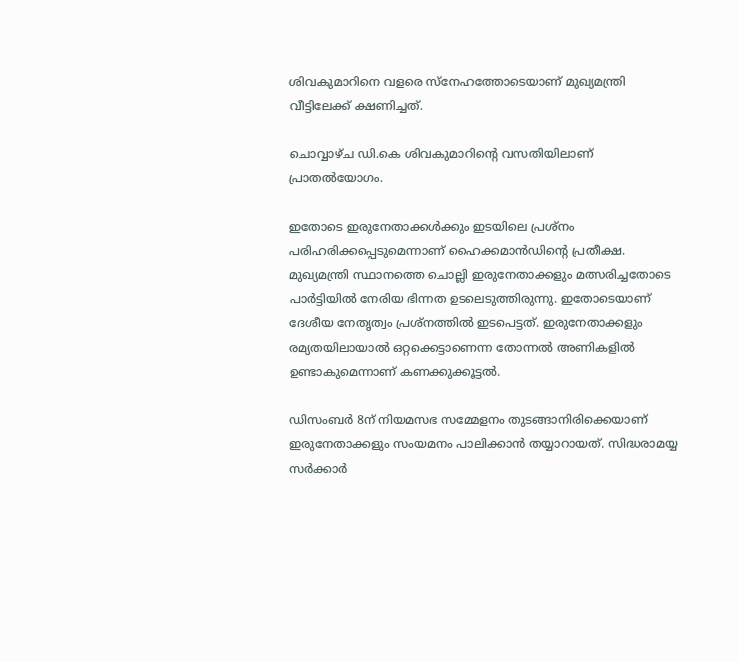ശിവകുമാറിനെ വളരെ സ്നേഹത്തോടെയാണ് മുഖ്യമന്ത്രി വീട്ടിലേക്ക് ക്ഷണിച്ചത്.

ചൊവ്വാഴ്ച ഡി.കെ ശിവകുമാറിന്‍റെ വസതിയിലാണ് പ്രാതൽയോഗം.

ഇതോടെ ഇരുനേതാക്കൾക്കും ഇടയിലെ പ്രശ്നം പരിഹരിക്കപ്പെടുമെന്നാണ് ഹൈക്കമാൻഡിന്‍റെ പ്രതീക്ഷ. മുഖ്യമന്ത്രി സ്ഥാനത്തെ ചൊല്ലി ഇരുനേതാക്കളും മത്സരിച്ചതോടെ പാർട്ടിയിൽ നേരിയ ഭിന്നത ഉടലെടുത്തിരുന്നു. ഇതോടെയാണ് ദേശീയ നേതൃത്വം പ്രശ്നത്തിൽ ഇടപെട്ടത്. ഇരുനേതാക്കളും രമ്യതയിലായാൽ ഒറ്റക്കെട്ടാണെന്ന തോന്നൽ അണികളിൽ ഉണ്ടാകുമെന്നാണ് കണക്കുക്കൂട്ടൽ.

ഡിസംബർ 8ന് നിയമസഭ സമ്മേളനം തുടങ്ങാനിരിക്കെയാണ് ഇരുനേതാക്കളും സംയമനം പാലിക്കാൻ തയ്യാറായത്. സിദ്ധരാമയ്യ സർക്കാർ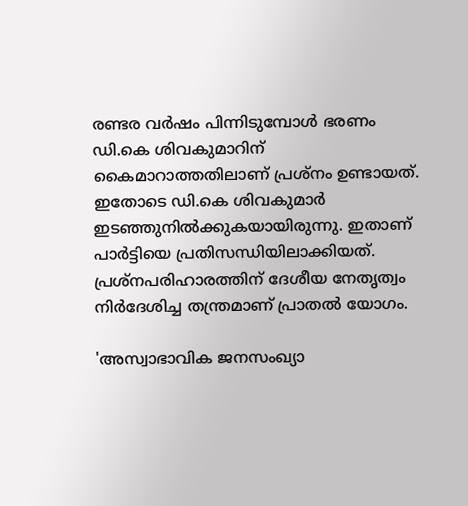രണ്ടര വർഷം പിന്നിടുമ്പോൾ ഭരണം ഡി.കെ ശിവകുമാറിന് കൈമാറാത്തതിലാണ് പ്രശ്നം ഉണ്ടായത്. ഇതോടെ ഡി.കെ ശിവകുമാർ ഇടഞ്ഞുനിൽക്കുകയായിരുന്നു. ഇതാണ് പാർട്ടിയെ പ്രതിസന്ധി‍യിലാക്കിയത്. പ്രശ്നപരിഹാരത്തിന് ദേശീയ നേതൃത്വം നിർദേശിച്ച തന്ത്രമാണ് പ്രാതൽ യോഗം.

'അസ്വാഭാവിക ജനസംഖ്യാ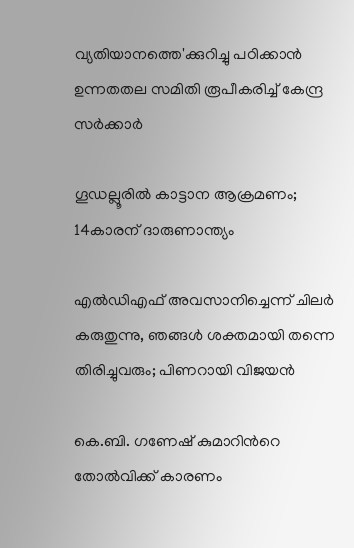വ്യതിയാനത്തെ'ക്കുറിച്ചു പഠിക്കാൻ ഉന്നതതല സമിതി രൂപീകരിച്ച് കേന്ദ്ര സർക്കാർ

ഗൂഡല്ലൂരിൽ കാട്ടാന ആക്രമണം; 14കാരന് ദാരുണാന്ത്യം

എൽഡിഎഫ് അവസാനിച്ചെന്ന് ചിലർ കരുതുന്നു, ഞങ്ങൾ ശക്തമായി തന്നെ തിരിച്ചുവരും; പിണറായി വിജയൻ

കെ.ബി. ഗണേഷ് കുമാറിന്‍റെ തോൽവിക്ക് കാരണം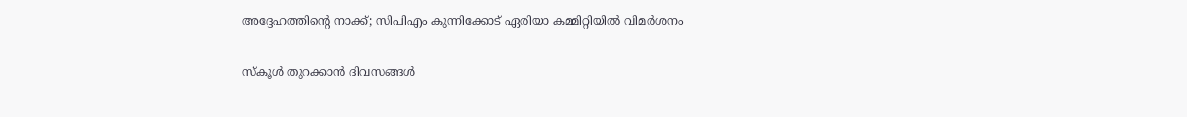അദ്ദേഹത്തിന്‍റെ നാക്ക്; സിപിഎം കുന്നിക്കോട് ഏരിയാ കമ്മിറ്റിയിൽ വിമർശനം

സ്കൂൾ തുറക്കാൻ ദിവസങ്ങൾ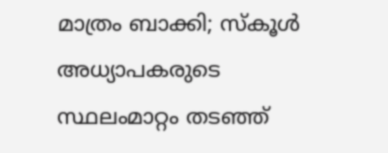മാത്രം ബാക്കി; സ്‌കൂള്‍ അധ്യാപകരുടെ സ്ഥലംമാറ്റം തടഞ്ഞ്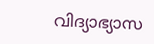വിദ്യാഭ്യാസ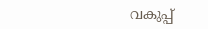വകുപ്പ്